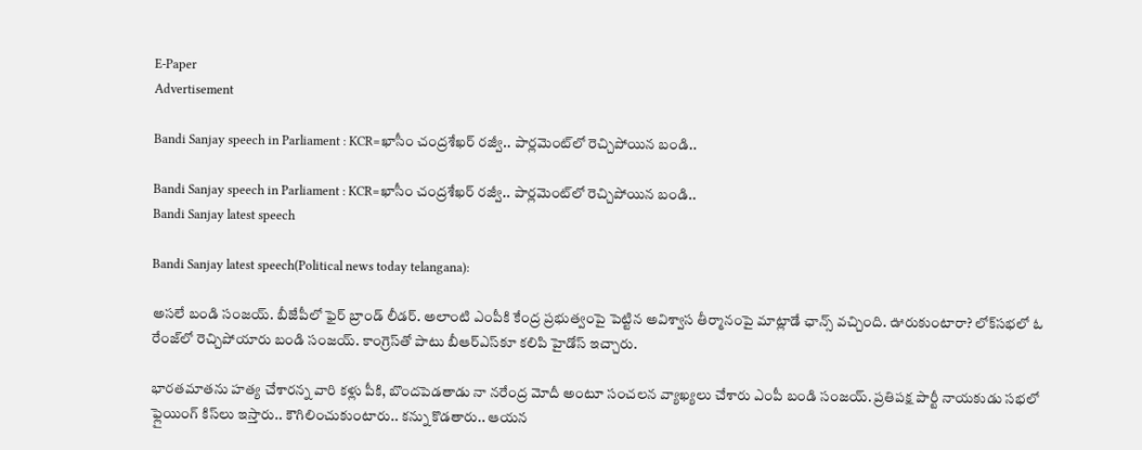E-Paper
Advertisement

Bandi Sanjay speech in Parliament : KCR=ఖాసీం చంద్రశేఖర్ రజ్వీ.. పార్లమెంట్‌లో రెచ్చిపోయిన బండి..

Bandi Sanjay speech in Parliament : KCR=ఖాసీం చంద్రశేఖర్ రజ్వీ.. పార్లమెంట్‌లో రెచ్చిపోయిన బండి..
Bandi Sanjay latest speech

Bandi Sanjay latest speech(Political news today telangana):

అసలే బండి సంజయ్. బీజేపీలో ఫైర్ బ్రాండ్ లీడర్. అలాంటి ఎంపీకి కేంద్ర ప్రభుత్వంపై పెట్టిన అవిశ్వాస తీర్మానంపై మాట్లాడే ఛాన్స్ వచ్చింది. ఊరుకుంటారా? లోక్‌సభలో ఓ రేంజ్‌లో రెచ్చిపోయారు బండి సంజయ్. కాంగ్రెస్‌తో పాటు బీఆర్ఎస్‌కూ కలిపి హైడోస్ ఇచ్చారు.

భారతమాతను హత్య చేశారన్న వారి కళ్లు పీకి, బొందపెడతాడు నా నరేంద్ర మోదీ అంటూ సంచలన వ్యాఖ్యలు చేశారు ఎంపీ బండి సంజయ్. ప్రతిపక్ష పార్టీ నాయకుడు సభలో ఫ్లైయింగ్‌ కిస్‌లు ఇస్తారు.. కౌగిలించుకుంటారు.. కన్ను కొడతారు.. ఆయన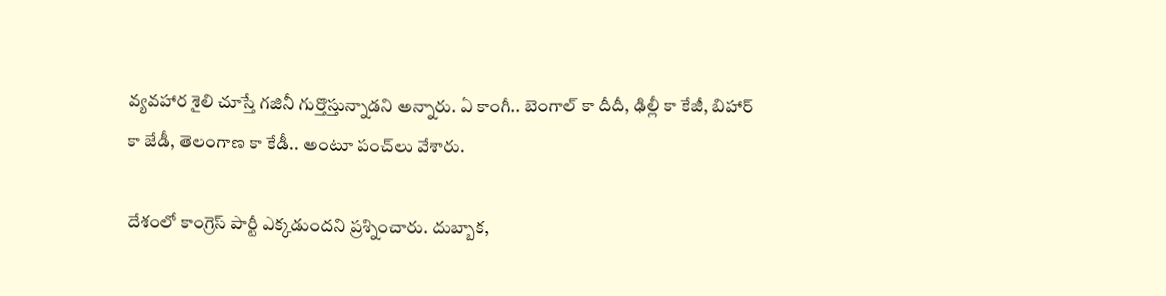వ్యవహార శైలి చూస్తే గజినీ గుర్తొస్తున్నాడని అన్నారు. ఏ కాంగీ.. బెంగాల్‌ కా దీదీ, ఢిల్లీ కా కేజీ, బిహార్‌ కా జేడీ, తెలంగాణ కా కేడీ.. అంటూ పంచ్‌లు వేశారు.

దేశంలో కాంగ్రెస్ పార్టీ ఎక్కడుందని ప్రశ్నించారు. దుబ్బాక,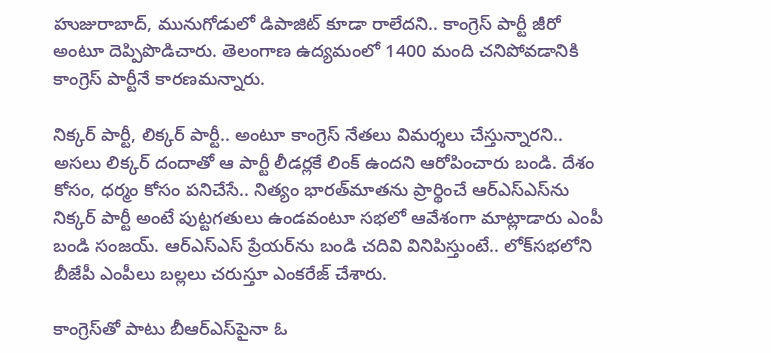హుజురాబాద్, మునుగోడులో డిపాజిట్ కూడా రాలేదని.. కాంగ్రెస్ పార్టీ జీరో అంటూ దెప్పిపొడిచారు. తెలంగాణ ఉద్యమంలో 1400 మంది చనిపోవడానికి కాంగ్రెస్ పార్టీనే కారణమన్నారు.

నిక్కర్ పార్టీ, లిక్కర్ పార్టీ.. అంటూ కాంగ్రెస్ నేతలు విమర్శలు చేస్తున్నారని.. అసలు లిక్కర్ దందాతో ఆ పార్టీ లీడర్లకే లింక్ ఉందని ఆరోపించారు బండి. దేశం కోసం, ధర్మం కోసం పనిచేసే.. నిత్యం భారత్‌మాతను ప్రార్థించే ఆర్ఎస్ఎస్‌ను నిక్కర్ పార్టీ అంటే పుట్టగతులు ఉండవంటూ సభలో ఆవేశంగా మాట్లాడారు ఎంపీ బండి సంజయ్. ఆర్ఎస్ఎస్ ప్రేయర్‌ను బండి చదివి వినిపిస్తుంటే.. లోక్‌సభలోని బీజేపీ ఎంపీలు బల్లలు చరుస్తూ ఎంకరేజ్ చేశారు.

కాంగ్రెస్‌తో పాటు బీఆర్ఎస్‌పైనా ఓ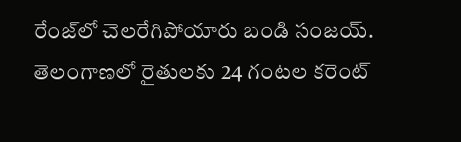రేంజ్‌లో చెలరేగిపోయారు బండి సంజయ్. తెలంగాణలో రైతులకు 24 గంటల కరెంట్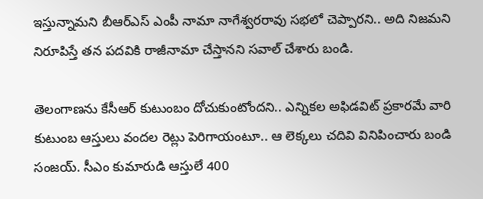ఇస్తున్నామని బీఆర్ఎస్ ఎంపీ నామా నాగేశ్వరరావు సభలో చెప్పారని.. అది నిజమని నిరూపిస్తే తన పదవికి రాజీనామా చేస్తానని సవాల్ చేశారు బండి.

తెలంగాణను కేసీఆర్ కుటుంబం దోచుకుంటోందని.. ఎన్నికల అఫిడవిట్ ప్రకారమే వారి కుటుంబ ఆస్తులు వందల రెట్లు పెరిగాయంటూ.. ఆ లెక్కలు చదివి వినిపించారు బండి సంజయ్. సీఎం కుమారుడి ఆస్తులే 400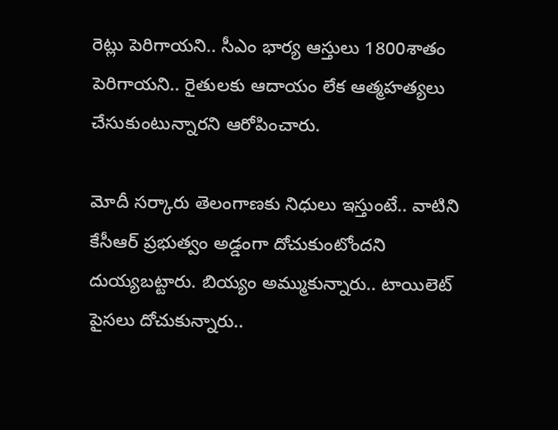రెట్లు పెరిగాయని.. సీఎం భార్య ఆస్తులు 1800శాతం పెరిగాయని.. రైతులకు ఆదాయం లేక ఆత్మహత్యలు చేసుకుంటున్నారని ఆరోపించారు.

మోదీ సర్కారు తెలంగాణకు నిధులు ఇస్తుంటే.. వాటిని కేసీఆర్ ప్రభుత్వం అడ్డంగా దోచుకుంటోందని దుయ్యబట్టారు. బియ్యం అమ్ముకున్నారు.. టాయిలెట్ పైసలు దోచుకున్నారు..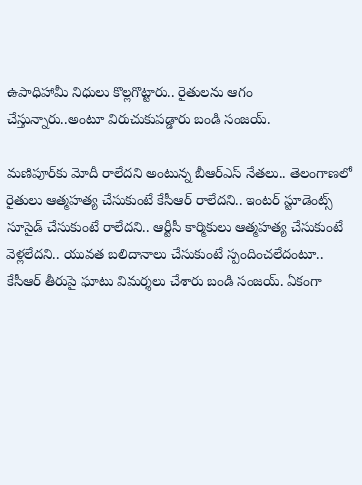ఉపాధిహామీ నిధులు కొల్లగొట్టారు.. రైతులను ఆగం చేస్తున్నారు..అంటూ విరుచుకుపడ్డారు బండి సంజయ్.

మణిపూర్‌కు మోదీ రాలేదని అంటున్న బీఆర్ఎస్ నేతలు.. తెలంగాణలో రైతులు ఆత్మహత్య చేసుకుంటే కేసీఆర్ రాలేదని.. ఇంటర్ స్టూడెంట్స్ సూసైడ్ చేసుకుంటే రాలేదని.. ఆర్టీసీ కార్మికులు ఆత్మహత్య చేసుకుంటే వెళ్లలేదని.. యువత బలిదానాలు చేసుకుంటే స్పందించలేదంటూ.. కేసీఆర్ తీరుపై ఘాటు విమర్శలు చేశారు బండి సంజయ్. ఏకంగా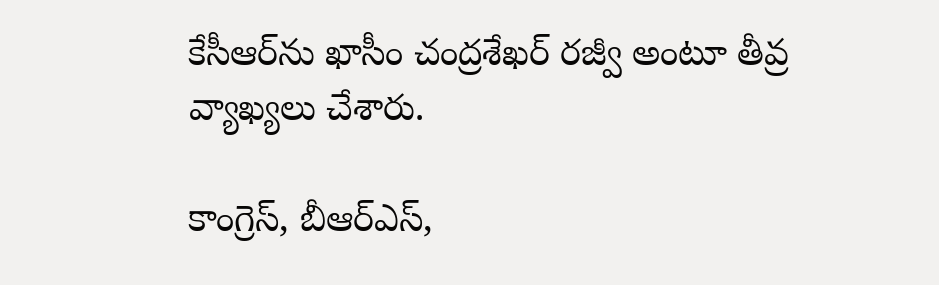కేసీఆర్‌ను ఖాసీం చంద్రశేఖర్ రజ్వీ అంటూ తీవ్ర వ్యాఖ్యలు చేశారు.

కాంగ్రెస్, బీఆర్ఎస్,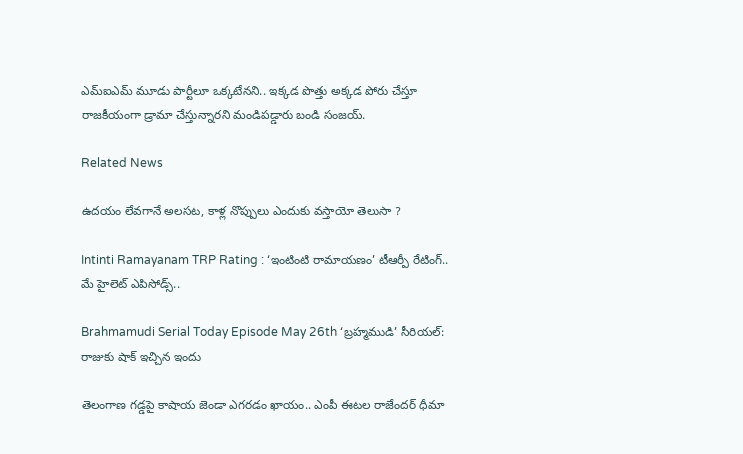ఎమ్‌ఐఎమ్ మూడు పార్టీలూ ఒక్కటేనని.. ఇక్కడ పొత్తు అక్కడ పోరు చేస్తూ రాజకీయంగా డ్రామా చేస్తున్నారని మండిపడ్డారు బండి సంజయ్.

Related News

ఉదయం లేవగానే అలసట, కాళ్ల నొప్పులు ఎందుకు వస్తాయో తెలుసా ?

Intinti Ramayanam TRP Rating : ‘ఇంటింటి రామాయణం’ టీఆర్పీ రేటింగ్.. మే హైలెట్ ఎపిసోడ్స్..

Brahmamudi Serial Today Episode May 26th ‘బ్రహ్మముడి’ సీరియల్‌:  రాజుకు షాక్ ఇచ్చిన ఇందు

తెలంగాణ గడ్డపై కాషాయ జెండా ఎగరడం ఖాయం.. ఎంపీ ఈటల రాజేందర్ ధీమా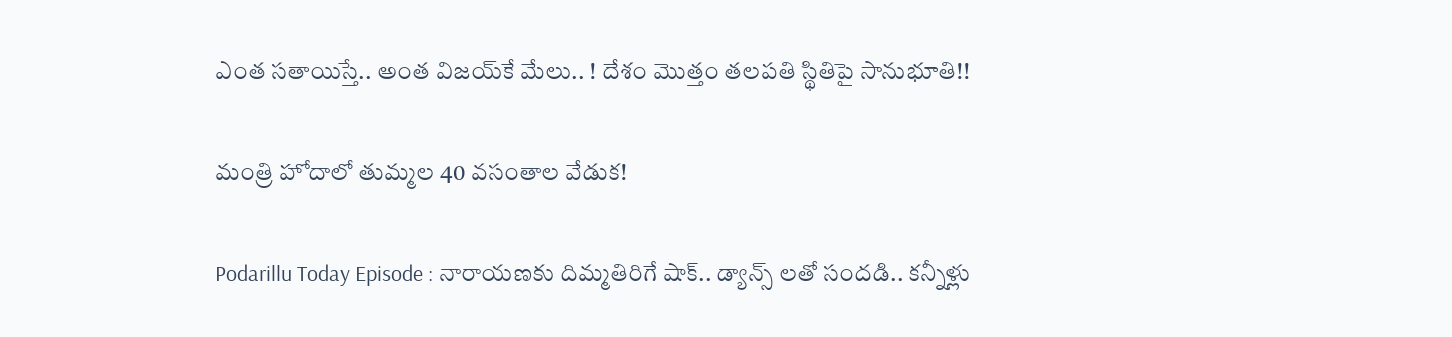ఎంత స‌తాయిస్తే.. అంత విజ‌య్‌కే మేలు.. ! దేశం మొత్తం త‌ల‌ప‌తి స్థితిపై సానుభూతి!!

మంత్రి హోదాలో తుమ్మల 40 వసంతాల వేడుక!

Podarillu Today Episode : నారాయణకు దిమ్మతిరిగే షాక్.. డ్యాన్స్ లతో సందడి.. కన్నీళ్లు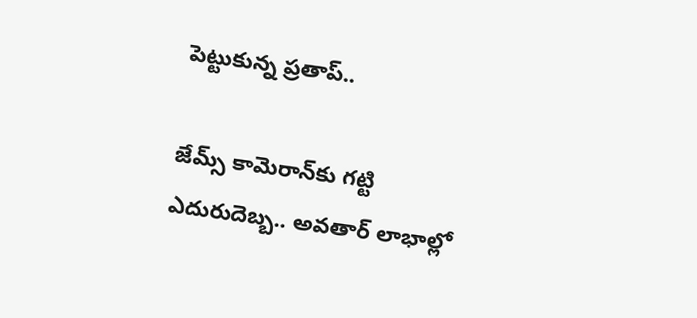పెట్టుకున్న ప్రతాప్..

జేమ్స్ కామెరాన్‌కు గట్టి ఎదురుదెబ్బ.. అవతార్ లాభాల్లో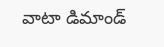వాటా డిమాండ్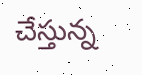చేస్తున్న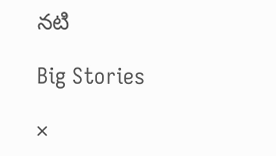నటి

Big Stories

×